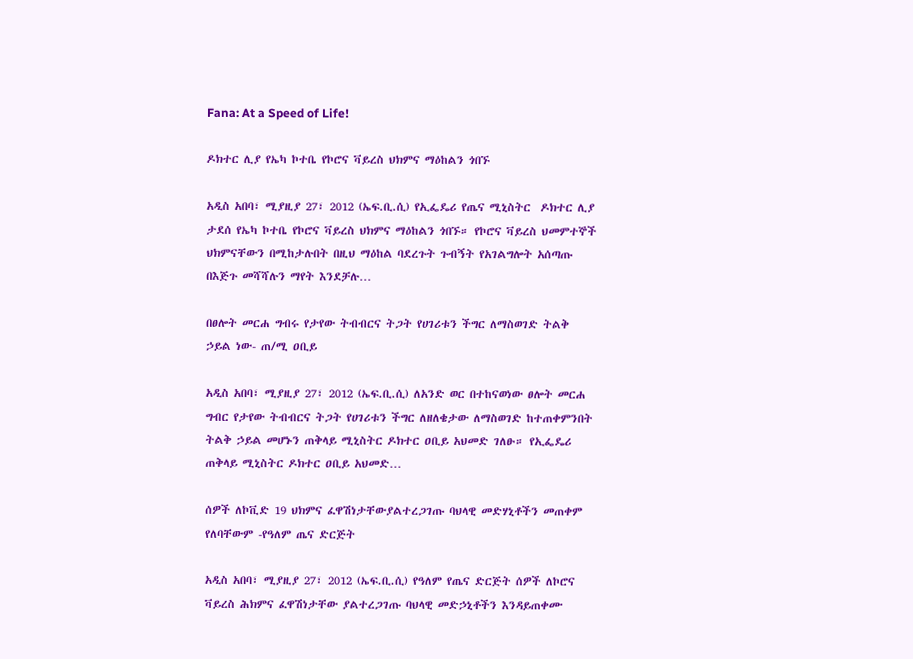Fana: At a Speed of Life!

ዶክተር ሊያ የኤካ ኮተቤ የኮሮና ቫይረስ ህክምና ማዕከልን ጎበኙ

አዲስ አበባ፣ ሚያዚያ 27፣ 2012 (ኤፍ.ቢ.ሲ) የኢፌዴሪ የጤና ሚኒስትር  ዶክተር ሊያ ታደሰ የኤካ ኮተቤ የኮሮና ቫይረስ ህክምና ማዕከልን ጎበኙ። የኮሮና ቫይረስ ህመምተኞች ህክምናቸውን በሚከታሉበት በዚህ ማዕከል ባደረጉት ጉብኝት የአገልግሎት አሰጣጡ በእጅጉ መሻሻሉን ማየት እንደቻሉ…

በፀሎት መርሐ ግብሩ የታየው ትብብርና ትጋት የሀገሪቱን ችግር ለማስወገድ ትልቅ ኃይል ነው- ጠ/ሚ ዐቢይ

አዲስ አበባ፣ ሚያዚያ 27፣ 2012 (ኤፍ.ቢ.ሲ) ለአንድ ወር በተከናወነው ፀሎት መርሐ ግብር የታየው ትብብርና ትጋት የሀገሪቱን ችግር ለዘለቄታው ለማስወገድ ከተጠቀምንበት ትልቅ ኃይል መሆኑን ጠቅላይ ሚኒስትር ዶክተር ዐቢይ አህመድ ገለፁ። የኢፌዴሪ ጠቅላይ ሚኒስትር ዶክተር ዐቢይ አህመድ…

ሰዎች ለኮቪድ 19 ህክምና ፈዋሽነታቸውያልተረጋገጡ ባህላዊ መድሃኒቶችን መጠቀም የለባቸውም -የዓለም ጤና ድርጅት

አዲስ አበባ፣ ሚያዚያ 27፣ 2012 (ኤፍ.ቢ.ሲ) የዓለም የጤና ድርጅት ሰዎች ለኮሮና ቫይረስ ሕክምና ፈዋሽነታቸው ያልተረጋገጡ ባህላዊ መድኃኒቶችን እንዳይጠቀሙ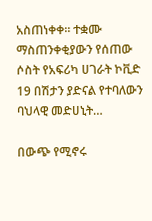አስጠነቀቀ። ተቋሙ ማስጠንቀቂያውን የሰጠው ሶስት የአፍሪካ ሀገራት ኮቪድ 19 በሽታን ያድናል የተባለውን ባህላዊ መድሀኒት…

በውጭ የሚኖሩ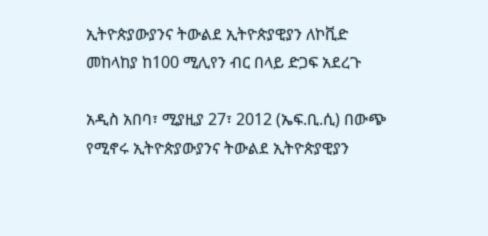ኢትዮጵያውያንና ትውልደ ኢትዮጵያዊያን ለኮቪድ መከላከያ ከ100 ሚሊየን ብር በላይ ድጋፍ አደረጉ

አዲስ አበባ፣ ሚያዚያ 27፣ 2012 (ኤፍ.ቢ.ሲ) በውጭ የሚኖሩ ኢትዮጵያውያንና ትውልደ ኢትዮጵያዊያን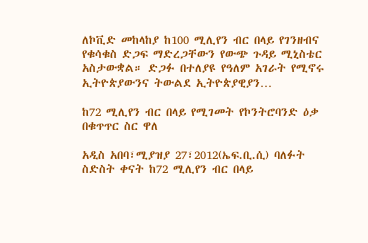ለኮቪድ መከላከያ ከ100 ሚሊየን ብር በላይ የገንዘብና የቁሳቁስ ድጋፍ ማድረጋቸውን የውጭ ጉዳይ ሚኒስቴር አስታውቋል። ድጋፉ በተለያዩ የዓለም አገራት የሚኖሩ ኢትዮጵያውንና ትውልደ ኢትዮጵያዊያን…

ከ72 ሚሊየን ብር በላይ የሚገመት የኮንትሮባንድ ዕቃ በቁጥጥር ስር ዋለ

አዲስ አበባ፣ሚያዝያ 27፣2012(ኤፍ.ቢ.ሲ) ባለፉት ስድስት ቀናት ከ72 ሚሊየን ብር በላይ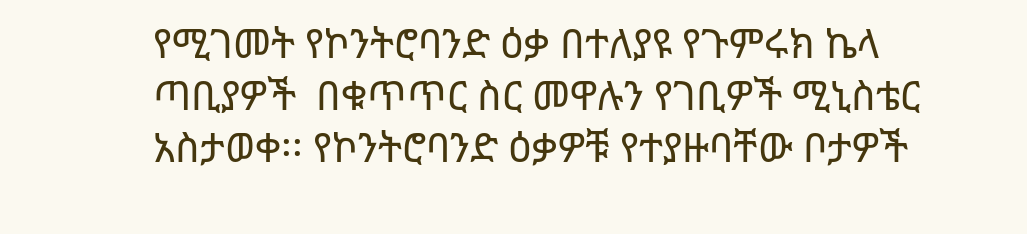የሚገመት የኮንትሮባንድ ዕቃ በተለያዩ የጉምሩክ ኬላ ጣቢያዎች  በቁጥጥር ስር መዋሉን የገቢዎች ሚኒስቴር አስታወቀ፡፡ የኮንትሮባንድ ዕቃዎቹ የተያዙባቸው ቦታዎች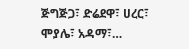ጅግጅጋ፣ ድሬደዋ፣ ሀረር፣ ሞያሌ፣ አዳማ፣…